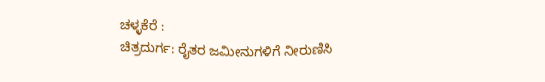ಚಳ್ಳಕೆರೆ :
ಚಿತ್ರದುರ್ಗ: ರೈತರ ಜಮೀನುಗಳಿಗೆ ನೀರುಣಿಸಿ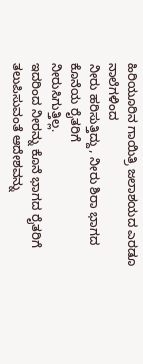ಹಿರಿಯೂರಿನ ಗಾಯಿತ್ರಿ ಜಲಾಶಯದ ಎರಡೂ ನಾಲೆಗಳಿಂದ
ನೀರು ಹರಿಸುತ್ತಿದ್ದು, ನೀರು ಶಿರಾ ಭಾಗದ ಕೊನೆಯ ರೈತರಿಗೆ
ನೀರುಸಿಗುತ್ತಿಲ್ಲ.
ಇದರಿಂದ ನೀರನ್ನು ಕೊನೆ ಭಾಗದ ರೈತರಿಗೆ
ತಲುಪಿಸುವಂತೆ ಆದೇಶವನ್ನು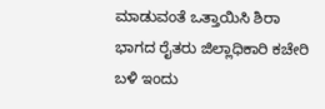ಮಾಡುವಂತೆ ಒತ್ತಾಯಿಸಿ ಶಿರಾ
ಭಾಗದ ರೈತರು ಜಿಲ್ಲಾಧಿಕಾರಿ ಕಚೇರಿ ಬಳಿ ಇಂದು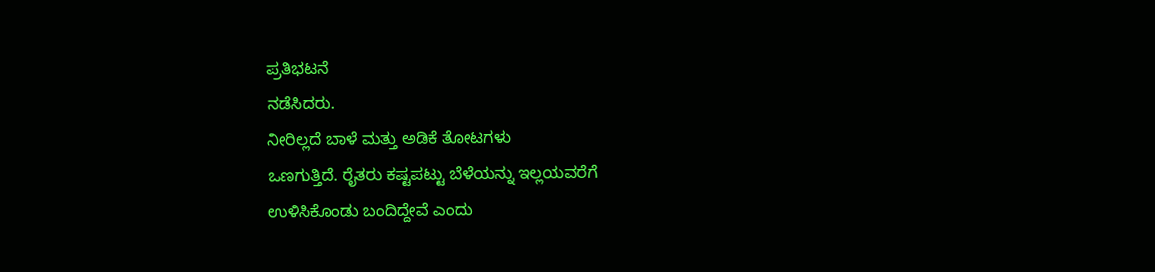ಪ್ರತಿಭಟನೆ
ನಡೆಸಿದರು.
ನೀರಿಲ್ಲದೆ ಬಾಳೆ ಮತ್ತು ಅಡಿಕೆ ತೋಟಗಳು
ಒಣಗುತ್ತಿದೆ. ರೈತರು ಕಷ್ಟಪಟ್ಟು ಬೆಳೆಯನ್ನು ಇಲ್ಲಯವರೆಗೆ
ಉಳಿಸಿಕೊಂಡು ಬಂದಿದ್ದೇವೆ ಎಂದು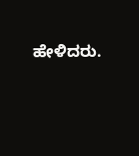ಹೇಳಿದರು.